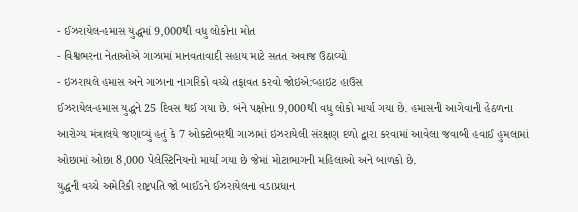- ઈઝરાયેલ-હમાસ યુદ્ધમાં 9,000થી વધુ લોકોના મોત
- વિશ્વભરના નેતાઓએ ગાઝામાં માનવતાવાદી સહાય માટે સતત અવાજ ઉઠાવ્યો
- ઇઝરાયલે હમાસ અને ગાઝાના નાગરિકો વચ્ચે તફાવત કરવો જોઇએ:વ્હાઇટ હાઉસ
ઈઝરાયેલ-હમાસ યુદ્ધને 25 દિવસ થઈ ગયા છે. બંને પક્ષોના 9,000થી વધુ લોકો માર્યા ગયા છે. હમાસની આગેવાની હેઠળના આરોગ્ય મંત્રાલયે જણાવ્યું હતું કે 7 ઓક્ટોબરથી ગાઝામાં ઇઝરાયેલી સંરક્ષણ દળો દ્વારા કરવામાં આવેલા જવાબી હવાઈ હુમલામાં ઓછામાં ઓછા 8,000 પેલેસ્ટિનિયનો માર્યા ગયા છે જેમાં મોટાભાગની મહિલાઓ અને બાળકો છે.
યુદ્ધની વચ્ચે અમેરિકી રાષ્ટ્રપતિ જો બાઈડને ઈઝરાયેલના વડાપ્રધાન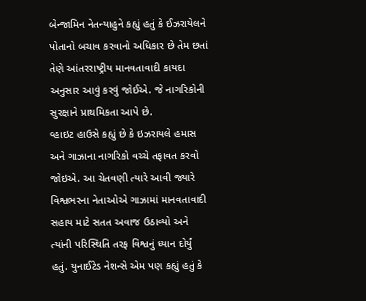બેન્જામિન નેતન્યાહુને કહ્યું હતું કે ઈઝરાયેલને પોતાનો બચાવ કરવાનો અધિકાર છે તેમ છતાં તેણે આંતરરાષ્ટ્રીય માનવતાવાદી કાયદા અનુસાર આવું કરવું જોઈએ. જે નાગરિકોની સુરક્ષાને પ્રાથમિકતા આપે છે.
વ્હાઇટ હાઉસે કહ્યું છે કે ઇઝરાયલે હમાસ અને ગાઝાના નાગરિકો વચ્ચે તફાવત કરવો જોઇએ. આ ચેતવણી ત્યારે આવી જ્યારે વિશ્વભરના નેતાઓએ ગાઝામાં માનવતાવાદી સહાય માટે સતત અવાજ ઉઠાવ્યો અને ત્યાંની પરિસ્થિતિ તરફ વિશ્વનું ધ્યાન દોર્યું હતું. યુનાઈટેડ નેશન્સે એમ પણ કહ્યું હતું કે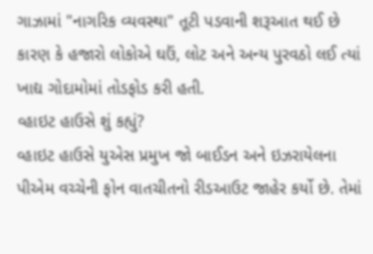ગાઝામાં "નાગરિક વ્યવસ્થા" તૂટી પડવાની શરૂઆત થઈ છે કારણ કે હજારો લોકોએ ઘઉં, લોટ અને અન્ય પુરવઠો લઈ ત્યાં ખાદ્ય ગોદામોમાં તોડફોડ કરી હતી.
વ્હાઇટ હાઉસે શું કહ્યું?
વ્હાઇટ હાઉસે યુએસ પ્રમુખ જો બાઈડન અને ઇઝરાયેલના પીએમ વચ્ચેની ફોન વાતચીતનો રીડઆઉટ જાહેર કર્યો છે. તેમાં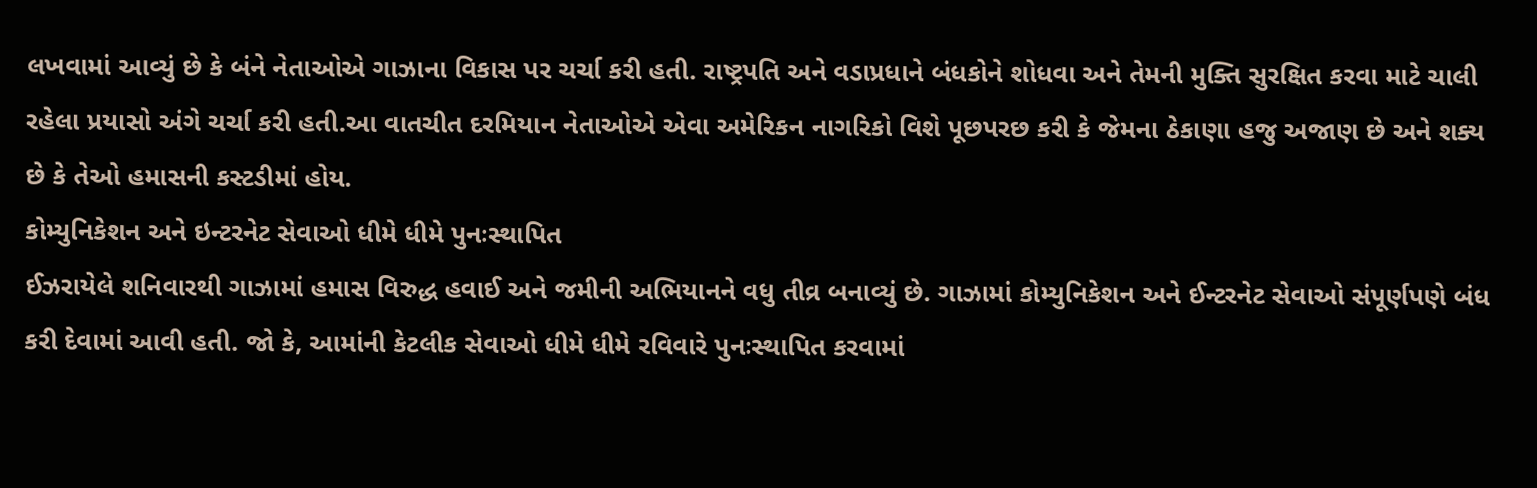લખવામાં આવ્યું છે કે બંને નેતાઓએ ગાઝાના વિકાસ પર ચર્ચા કરી હતી. રાષ્ટ્રપતિ અને વડાપ્રધાને બંધકોને શોધવા અને તેમની મુક્તિ સુરક્ષિત કરવા માટે ચાલી રહેલા પ્રયાસો અંગે ચર્ચા કરી હતી.આ વાતચીત દરમિયાન નેતાઓએ એવા અમેરિકન નાગરિકો વિશે પૂછપરછ કરી કે જેમના ઠેકાણા હજુ અજાણ છે અને શક્ય છે કે તેઓ હમાસની કસ્ટડીમાં હોય.
કોમ્યુનિકેશન અને ઇન્ટરનેટ સેવાઓ ધીમે ધીમે પુનઃસ્થાપિત
ઈઝરાયેલે શનિવારથી ગાઝામાં હમાસ વિરુદ્ધ હવાઈ અને જમીની અભિયાનને વધુ તીવ્ર બનાવ્યું છે. ગાઝામાં કોમ્યુનિકેશન અને ઈન્ટરનેટ સેવાઓ સંપૂર્ણપણે બંધ કરી દેવામાં આવી હતી. જો કે, આમાંની કેટલીક સેવાઓ ધીમે ધીમે રવિવારે પુનઃસ્થાપિત કરવામાં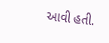આવી હતી.